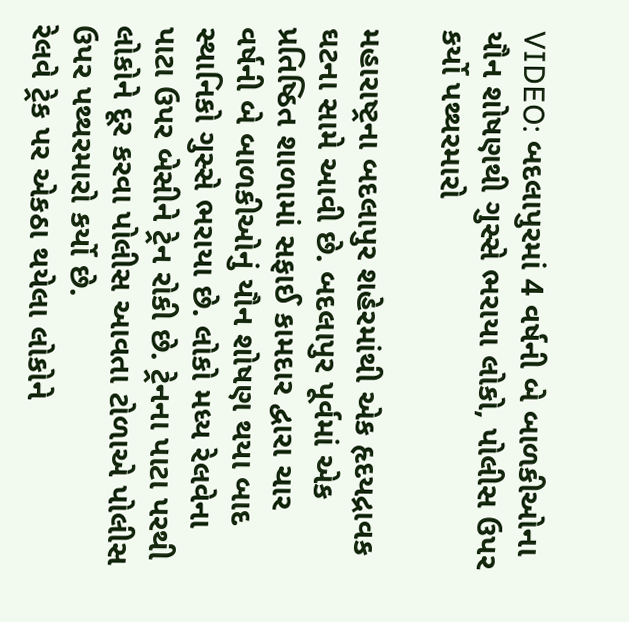VIDEO: બદલાપુરમાં 4 વર્ષની બે બાળકીઓના યૌન શોષણથી ગુસ્સે ભરાયા લોકો, પોલીસ ઉપર કર્યો પથ્થરમારો

મહારાષ્ટ્રના બદલાપુર શહેરમાંથી એક હૃદયદ્રાવક ઘટના સામે આવી છે. બદલાપુર પૂર્વમાં એક પ્રતિષ્ઠિત શાળામાં સફાઈ કામદાર દ્વારા ચાર વર્ષની બે બાળકીઓનું યૌન શોષણ થયા બાદ સ્થાનિકો ગુસ્સે ભરાયા છે. લોકો મધ્ય રેલવેના પાટા ઉપર બેસીને ટ્રેન રોકી છે. ટ્રેનના પાટા પરથી લોકોને દૂર કરવા પોલીસ આવતા ટોળાએ પોલીસ ઉપર પથ્થરમારો કર્યો છે.
રેલવે ટ્રેક પર એકઠા થયેલા લોકોને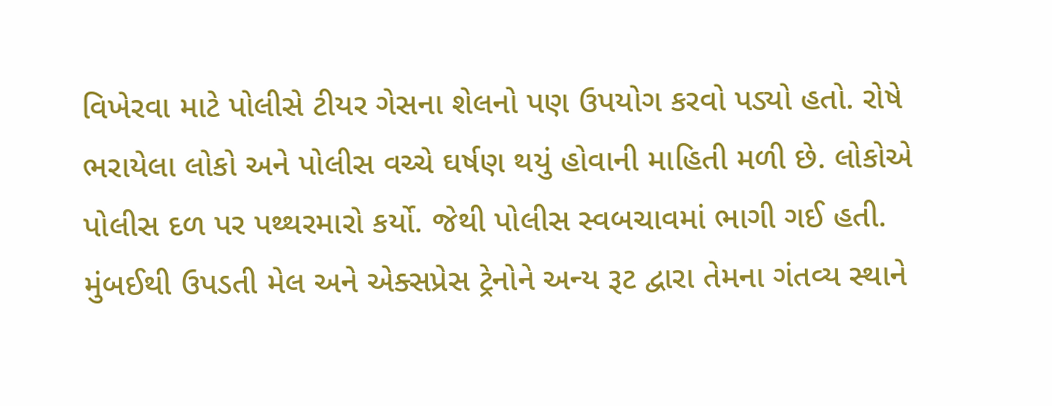વિખેરવા માટે પોલીસે ટીયર ગેસના શેલનો પણ ઉપયોગ કરવો પડ્યો હતો. રોષે ભરાયેલા લોકો અને પોલીસ વચ્ચે ઘર્ષણ થયું હોવાની માહિતી મળી છે. લોકોએ પોલીસ દળ પર પથ્થરમારો કર્યો. જેથી પોલીસ સ્વબચાવમાં ભાગી ગઈ હતી. મુંબઈથી ઉપડતી મેલ અને એક્સપ્રેસ ટ્રેનોને અન્ય રૂટ દ્વારા તેમના ગંતવ્ય સ્થાને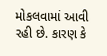મોકલવામાં આવી રહી છે. કારણ કે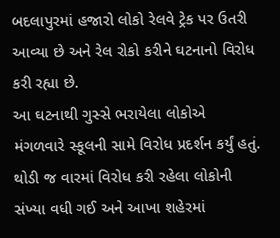બદલાપુરમાં હજારો લોકો રેલવે ટ્રેક પર ઉતરી આવ્યા છે અને રેલ રોકો કરીને ઘટનાનો વિરોધ કરી રહ્યા છે.
આ ઘટનાથી ગુસ્સે ભરાયેલા લોકોએ મંગળવારે સ્કૂલની સામે વિરોધ પ્રદર્શન કર્યું હતું. થોડી જ વારમાં વિરોધ કરી રહેલા લોકોની સંખ્યા વધી ગઈ અને આખા શહેરમાં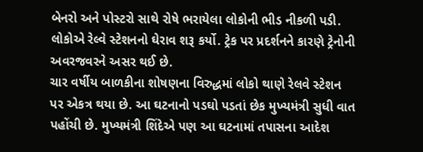બેનરો અને પોસ્ટરો સાથે રોષે ભરાયેલા લોકોની ભીડ નીકળી પડી. લોકોએ રેલ્વે સ્ટેશનનો ઘેરાવ શરૂ કર્યો. ટ્રેક પર પ્રદર્શનને કારણે ટ્રેનોની અવરજવરને અસર થઈ છે.
ચાર વર્ષીય બાળકીના શોષણના વિરુદ્ધમાં લોકો થાણે રેલવે સ્ટેશન પર એકત્ર થયા છે. આ ઘટનાનો પડઘો પડતાં છેક મુખ્યમંત્રી સુધી વાત પહોંચી છે. મુખ્યમંત્રી શિંદેએ પણ આ ઘટનામાં તપાસના આદેશ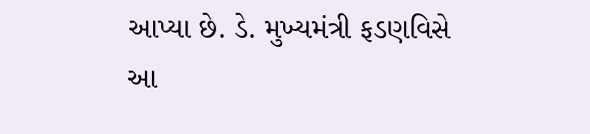આપ્યા છે. ડે. મુખ્યમંત્રી ફડણવિસે આ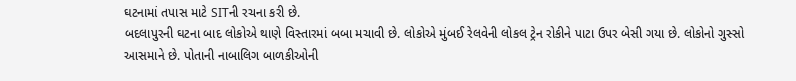ઘટનામાં તપાસ માટે SITની રચના કરી છે.
બદલાપુરની ઘટના બાદ લોકોએ થાણે વિસ્તારમાં બબા મચાવી છે. લોકોએ મુંબઈ રેલવેની લોકલ ટ્રેન રોકીને પાટા ઉપર બેસી ગયા છે. લોકોનો ગુસ્સો આસમાને છે. પોતાની નાબાલિગ બાળકીઓની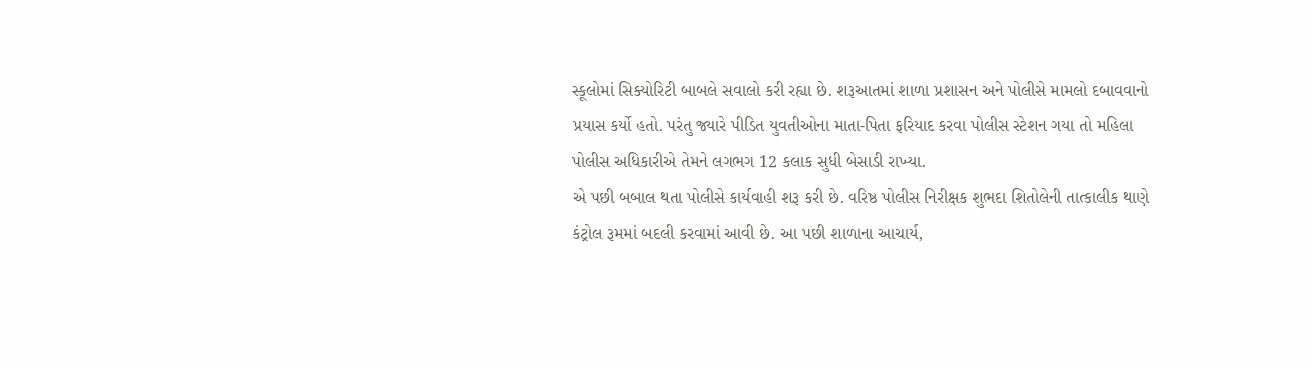સ્કૂલોમાં સિક્યોરિટી બાબલે સવાલો કરી રહ્યા છે. શરૂઆતમાં શાળા પ્રશાસન અને પોલીસે મામલો દબાવવાનો પ્રયાસ કર્યો હતો. પરંતુ જ્યારે પીડિત યુવતીઓના માતા-પિતા ફરિયાદ કરવા પોલીસ સ્ટેશન ગયા તો મહિલા પોલીસ અધિકારીએ તેમને લગભગ 12 કલાક સુધી બેસાડી રાખ્યા.
એ પછી બબાલ થતા પોલીસે કાર્યવાહી શરૂ કરી છે. વરિષ્ઠ પોલીસ નિરીક્ષક શુભદા શિતોલેની તાત્કાલીક થાણે કંટ્રોલ રૂમમાં બદલી કરવામાં આવી છે. આ પછી શાળાના આચાર્ય,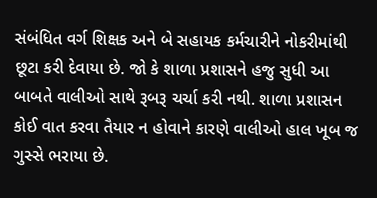સંબંધિત વર્ગ શિક્ષક અને બે સહાયક કર્મચારીને નોકરીમાંથી છૂટા કરી દેવાયા છે. જો કે શાળા પ્રશાસને હજુ સુધી આ બાબતે વાલીઓ સાથે રૂબરૂ ચર્ચા કરી નથી. શાળા પ્રશાસન કોઈ વાત કરવા તૈયાર ન હોવાને કારણે વાલીઓ હાલ ખૂબ જ ગુસ્સે ભરાયા છે.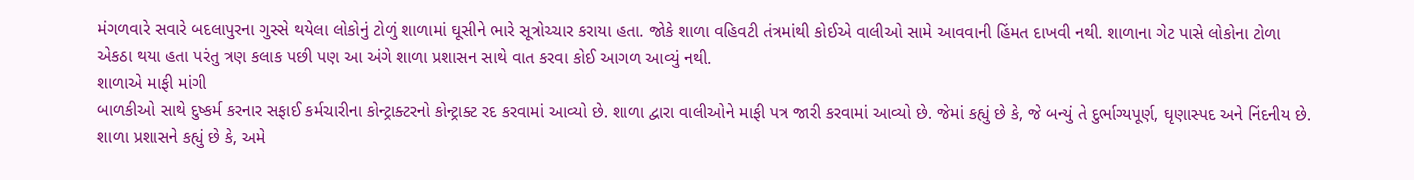મંગળવારે સવારે બદલાપુરના ગુસ્સે થયેલા લોકોનું ટોળું શાળામાં ઘૂસીને ભારે સૂત્રોચ્ચાર કરાયા હતા. જોકે શાળા વહિવટી તંત્રમાંથી કોઈએ વાલીઓ સામે આવવાની હિંમત દાખવી નથી. શાળાના ગેટ પાસે લોકોના ટોળા એકઠા થયા હતા પરંતુ ત્રણ કલાક પછી પણ આ અંગે શાળા પ્રશાસન સાથે વાત કરવા કોઈ આગળ આવ્યું નથી.
શાળાએ માફી માંગી
બાળકીઓ સાથે દુષ્કર્મ કરનાર સફાઈ કર્મચારીના કોન્ટ્રાક્ટરનો કોન્ટ્રાક્ટ રદ કરવામાં આવ્યો છે. શાળા દ્વારા વાલીઓને માફી પત્ર જારી કરવામાં આવ્યો છે. જેમાં કહ્યું છે કે, જે બન્યું તે દુર્ભાગ્યપૂર્ણ, ઘૃણાસ્પદ અને નિંદનીય છે. શાળા પ્રશાસને કહ્યું છે કે, અમે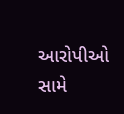આરોપીઓ સામે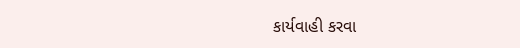કાર્યવાહી કરવા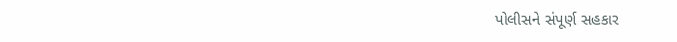પોલીસને સંપૂર્ણ સહકાર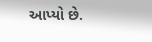આપ્યો છે.